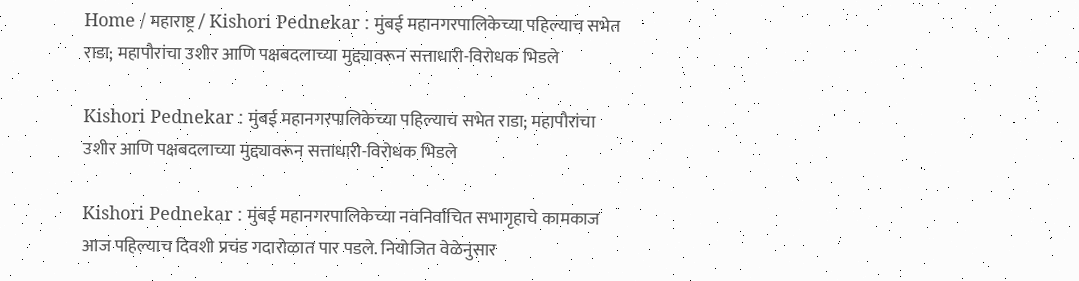Home / महाराष्ट्र / Kishori Pednekar : मुंबई महानगरपालिकेच्या पहिल्याच सभेत राडा; महापौरांचा उशीर आणि पक्षबदलाच्या मुद्द्यावरून सत्ताधारी-विरोधक भिडले

Kishori Pednekar : मुंबई महानगरपालिकेच्या पहिल्याच सभेत राडा; महापौरांचा उशीर आणि पक्षबदलाच्या मुद्द्यावरून सत्ताधारी-विरोधक भिडले

Kishori Pednekar : मुंबई महानगरपालिकेच्या नवनिर्वाचित सभागृहाचे कामकाज आज पहिल्याच दिवशी प्रचंड गदारोळात पार पडले. नियोजित वेळेनुसार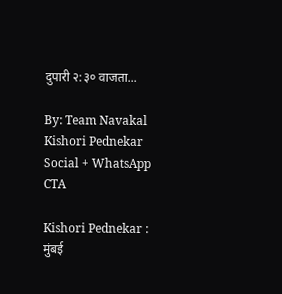दुपारी २:३० वाजता...

By: Team Navakal
Kishori Pednekar
Social + WhatsApp CTA

Kishori Pednekar : मुंबई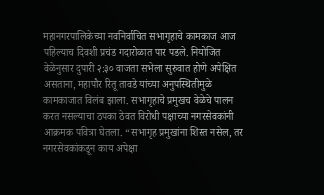महानगरपालिकेच्या नवनिर्वाचित सभागृहाचे कामकाज आज पहिल्याच दिवशी प्रचंड गदारोळात पार पडले. नियोजित वेळेनुसार दुपारी २:३० वाजता सभेला सुरुवात होणे अपेक्षित असताना, महापौर रितू तावडे यांच्या अनुपस्थितीमुळे कामकाजात विलंब झाला. सभागृहाचे प्रमुखच वेळेचे पालन करत नसल्याचा ठपका ठेवत विरोधी पक्षाच्या नगरसेवकांनी आक्रमक पवित्रा घेतला. “सभागृह प्रमुखांना शिस्त नसेल, तर नगरसेवकांकडून काय अपेक्षा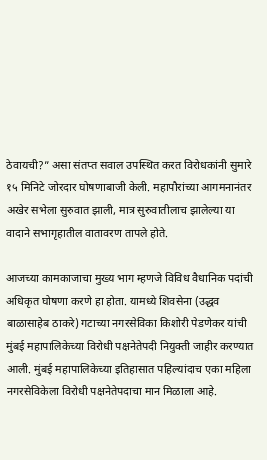ठेवायची?” असा संतप्त सवाल उपस्थित करत विरोधकांनी सुमारे १५ मिनिटे जोरदार घोषणाबाजी केली. महापौरांच्या आगमनानंतर अखेर सभेला सुरुवात झाली, मात्र सुरुवातीलाच झालेल्या या वादाने सभागृहातील वातावरण तापले होते.

आजच्या कामकाजाचा मुख्य भाग म्हणजे विविध वैधानिक पदांची अधिकृत घोषणा करणे हा होता. यामध्ये शिवसेना (उद्धव बाळासाहेब ठाकरे) गटाच्या नगरसेविका किशोरी पेडणेकर यांची मुंबई महापालिकेच्या विरोधी पक्षनेतेपदी नियुक्ती जाहीर करण्यात आली. मुंबई महापालिकेच्या इतिहासात पहिल्यांदाच एका महिला नगरसेविकेला विरोधी पक्षनेतेपदाचा मान मिळाला आहे.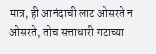मात्र, ही आनंदाची लाट ओसरते न ओसरते, तोच सत्ताधारी गटाच्या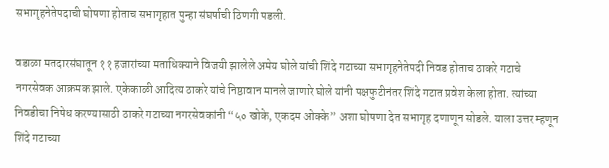सभागृहनेतेपदाची घोषणा होताच सभागृहात पुन्हा संघर्षाची ठिणगी पडली.

वडाळा मतदारसंघातून ११ हजारांच्या मताधिक्याने विजयी झालेले अमेय घोले यांची शिंदे गटाच्या सभागृहनेतेपदी निवड होताच ठाकरे गटाचे नगरसेवक आक्रमक झाले. एकेकाळी आदित्य ठाकरे यांचे निष्ठावान मानले जाणारे घोले यांनी पक्षफुटीनंतर शिंदे गटात प्रवेश केला होता. त्यांच्या निवडीचा निषेध करण्यासाठी ठाकरे गटाच्या नगरसेवकांनी “५० खोके, एकदम ओक्के” अशा घोषणा देत सभागृह दणाणून सोडले. याला उत्तर म्हणून शिंदे गटाच्या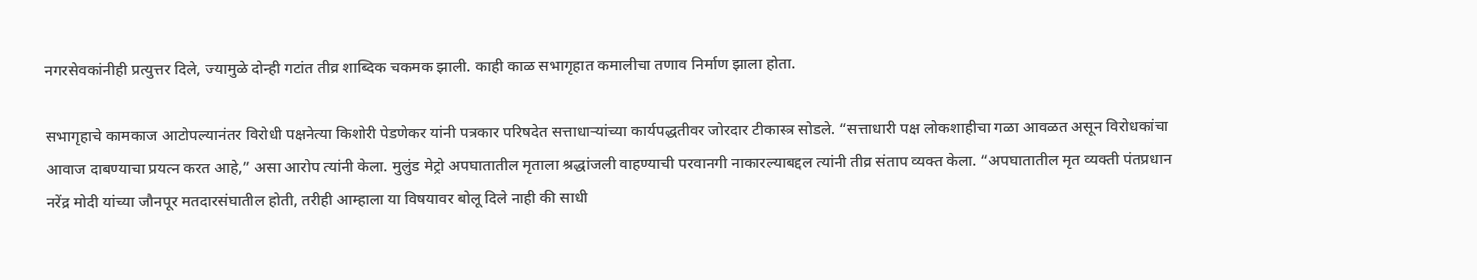नगरसेवकांनीही प्रत्युत्तर दिले, ज्यामुळे दोन्ही गटांत तीव्र शाब्दिक चकमक झाली. काही काळ सभागृहात कमालीचा तणाव निर्माण झाला होता.

सभागृहाचे कामकाज आटोपल्यानंतर विरोधी पक्षनेत्या किशोरी पेडणेकर यांनी पत्रकार परिषदेत सत्ताधाऱ्यांच्या कार्यपद्धतीवर जोरदार टीकास्त्र सोडले. “सत्ताधारी पक्ष लोकशाहीचा गळा आवळत असून विरोधकांचा आवाज दाबण्याचा प्रयत्न करत आहे,” असा आरोप त्यांनी केला. मुलुंड मेट्रो अपघातातील मृताला श्रद्धांजली वाहण्याची परवानगी नाकारल्याबद्दल त्यांनी तीव्र संताप व्यक्त केला. “अपघातातील मृत व्यक्ती पंतप्रधान नरेंद्र मोदी यांच्या जौनपूर मतदारसंघातील होती, तरीही आम्हाला या विषयावर बोलू दिले नाही की साधी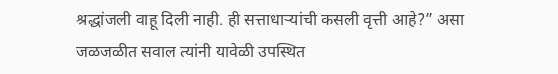श्रद्धांजली वाहू दिली नाही. ही सत्ताधाऱ्यांची कसली वृत्ती आहे?” असा जळजळीत सवाल त्यांनी यावेळी उपस्थित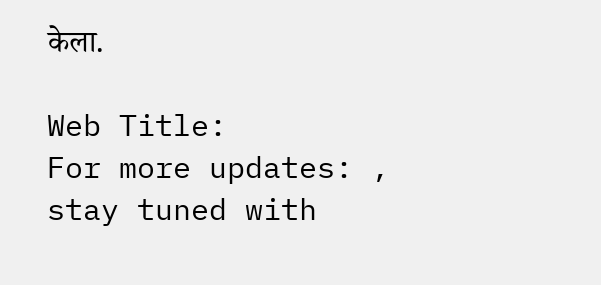केला.

Web Title:
For more updates: , stay tuned with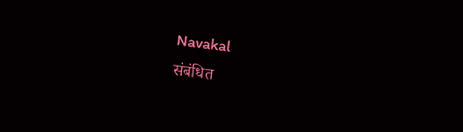Navakal
संबंधित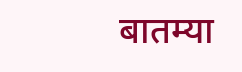बातम्या